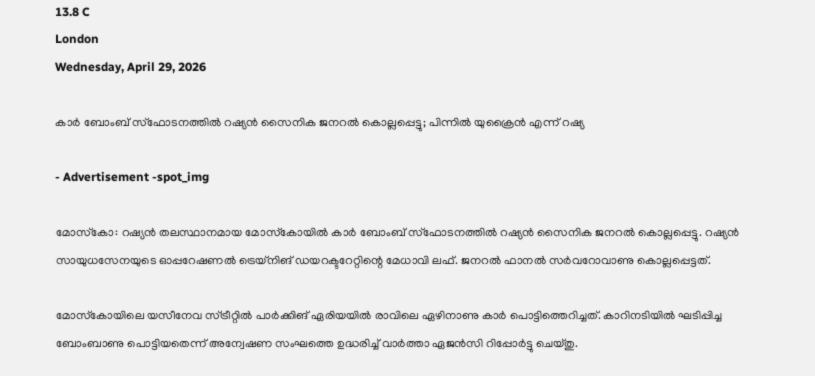13.8 C
London
Wednesday, April 29, 2026

കാര്‍ ബോംബ് സ്‌ഫോടനത്തില്‍ റഷ്യന്‍ സൈനിക ജനറല്‍ കൊല്ലപ്പെട്ടു; പിന്നില്‍ യുക്രൈന്‍ എന്ന് റഷ്യ

- Advertisement -spot_img

മോസ്‌കോ: റഷ്യന്‍ തലസ്ഥാനമായ മോസ്‌കോയില്‍ കാര്‍ ബോംബ് സ്‌ഫോടനത്തില്‍ റഷ്യന്‍ സൈനിക ജനറല്‍ കൊല്ലപ്പെട്ടു. റഷ്യന്‍ സായുധസേനയുടെ ഓപ്പറേഷണല്‍ ട്രെയ്‌നിങ് ഡയറക്ടറേറ്റിന്റെ മേധാവി ലഫ്. ജനറല്‍ ഫാനല്‍ സര്‍വറോവാണു കൊല്ലപ്പെട്ടത്.

മോസ്‌കോയിലെ യസീനേവ സ്ട്രീറ്റില്‍ പാര്‍ക്കിങ് ഏരിയയില്‍ രാവിലെ ഏഴിനാണു കാര്‍ പൊട്ടിത്തെറിച്ചത്. കാറിനടിയില്‍ ഘടിപ്പിച്ച ബോംബാണു പൊട്ടിയതെന്ന് അന്വേഷണ സംഘത്തെ ഉദ്ധരിച്ച് വാര്‍ത്താ ഏജന്‍സി റിപ്പോര്‍ട്ടു ചെയ്തു.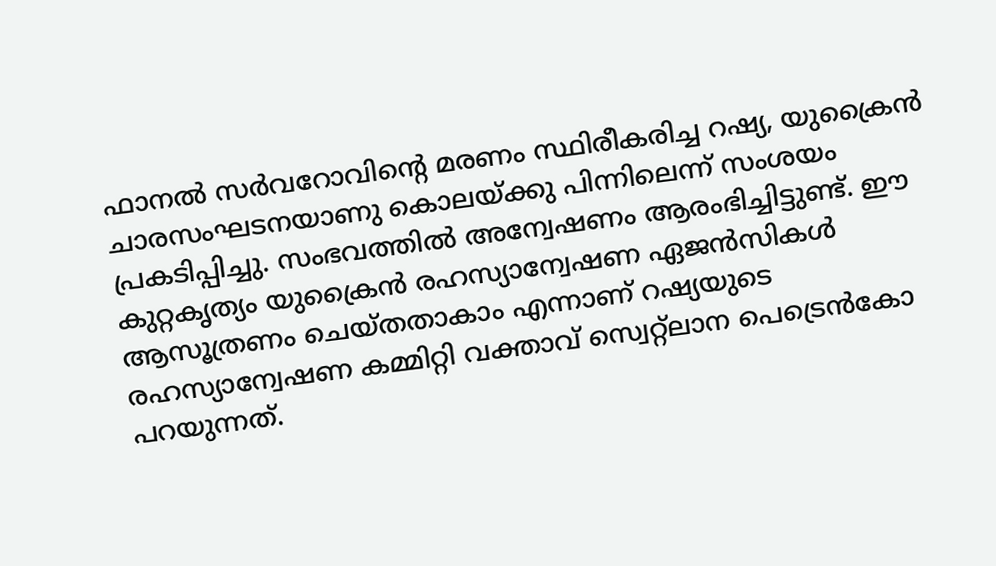ഫാനല്‍ സര്‍വറോവിന്റെ മരണം സ്ഥിരീകരിച്ച റഷ്യ, യുക്രൈന്‍ ചാരസംഘടനയാണു കൊലയ്ക്കു പിന്നിലെന്ന് സംശയം പ്രകടിപ്പിച്ചു. സംഭവത്തില്‍ അന്വേഷണം ആരംഭിച്ചിട്ടുണ്ട്. ഈ കുറ്റകൃത്യം യുക്രൈന്‍ രഹസ്യാന്വേഷണ ഏജന്‍സികള്‍ ആസൂത്രണം ചെയ്തതാകാം എന്നാണ് റഷ്യയുടെ രഹസ്യാന്വേഷണ കമ്മിറ്റി വക്താവ് സ്വെറ്റ്‌ലാന പെട്രെന്‍കോ പറയുന്നത്.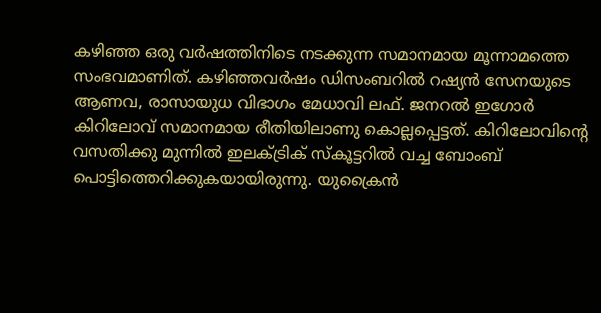കഴിഞ്ഞ ഒരു വര്‍ഷത്തിനിടെ നടക്കുന്ന സമാനമായ മൂന്നാമത്തെ സംഭവമാണിത്. കഴിഞ്ഞവര്‍ഷം ഡിസംബറില്‍ റഷ്യന്‍ സേനയുടെ ആണവ, രാസായുധ വിഭാഗം മേധാവി ലഫ്. ജനറല്‍ ഇഗോര്‍ കിറിലോവ് സമാനമായ രീതിയിലാണു കൊല്ലപ്പെട്ടത്. കിറിലോവിന്റെ വസതിക്കു മുന്നില്‍ ഇലക്ട്രിക് സ്‌കൂട്ടറില്‍ വച്ച ബോംബ് പൊട്ടിത്തെറിക്കുകയായിരുന്നു. യുക്രൈന്‍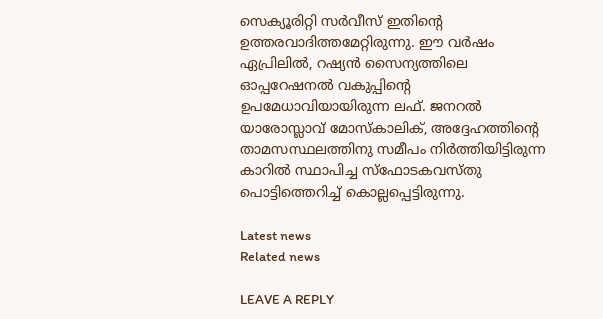സെക്യൂരിറ്റി സര്‍വീസ് ഇതിന്റെ ഉത്തരവാദിത്തമേറ്റിരുന്നു. ഈ വര്‍ഷം ഏപ്രിലില്‍, റഷ്യന്‍ സൈന്യത്തിലെ ഓപ്പറേഷനല്‍ വകുപ്പിന്റെ ഉപമേധാവിയായിരുന്ന ലഫ്. ജനറല്‍ യാരോസ്ലാവ് മോസ്‌കാലിക്, അദ്ദേഹത്തിന്റെ താമസസ്ഥലത്തിനു സമീപം നിര്‍ത്തിയിട്ടിരുന്ന കാറില്‍ സ്ഥാപിച്ച സ്‌ഫോടകവസ്തു പൊട്ടിത്തെറിച്ച് കൊല്ലപ്പെട്ടിരുന്നു.

Latest news
Related news

LEAVE A REPLY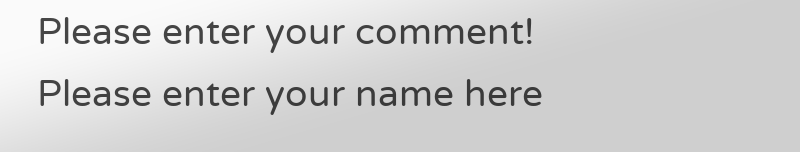Please enter your comment!
Please enter your name here